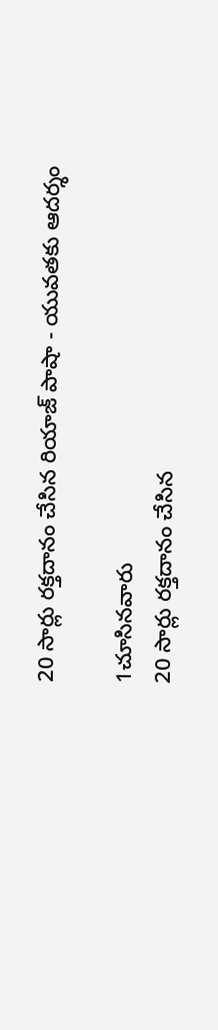20 సార్లు రక్తదానం చేసిన రియాజ్ పాషా - యువతకు ఆదర్శం

1చూసినవారు
20 సార్లు రక్తదానం చేసిన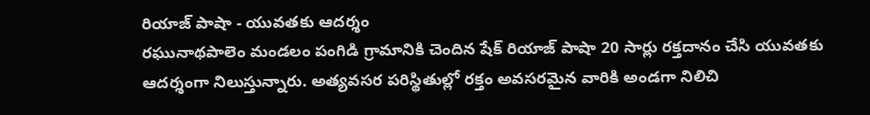రియాజ్ పాషా - యువతకు ఆదర్శం
రఘునాథపాలెం మండలం పంగిడి గ్రామానికి చెందిన షేక్ రియాజ్ పాషా 20 సార్లు రక్తదానం చేసి యువతకు ఆదర్శంగా నిలుస్తున్నారు. అత్యవసర పరిస్థితుల్లో రక్తం అవసరమైన వారికి అండగా నిలిచి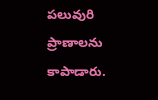పలువురి ప్రాణాలను కాపాడారు.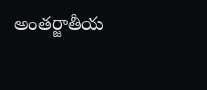అంతర్జాతీయ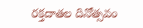రక్తదాతల దినోత్సవం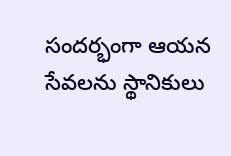సందర్భంగా ఆయన సేవలను స్థానికులు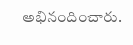అభినందించారు.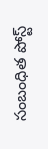సంబంధిత పోస్ట్